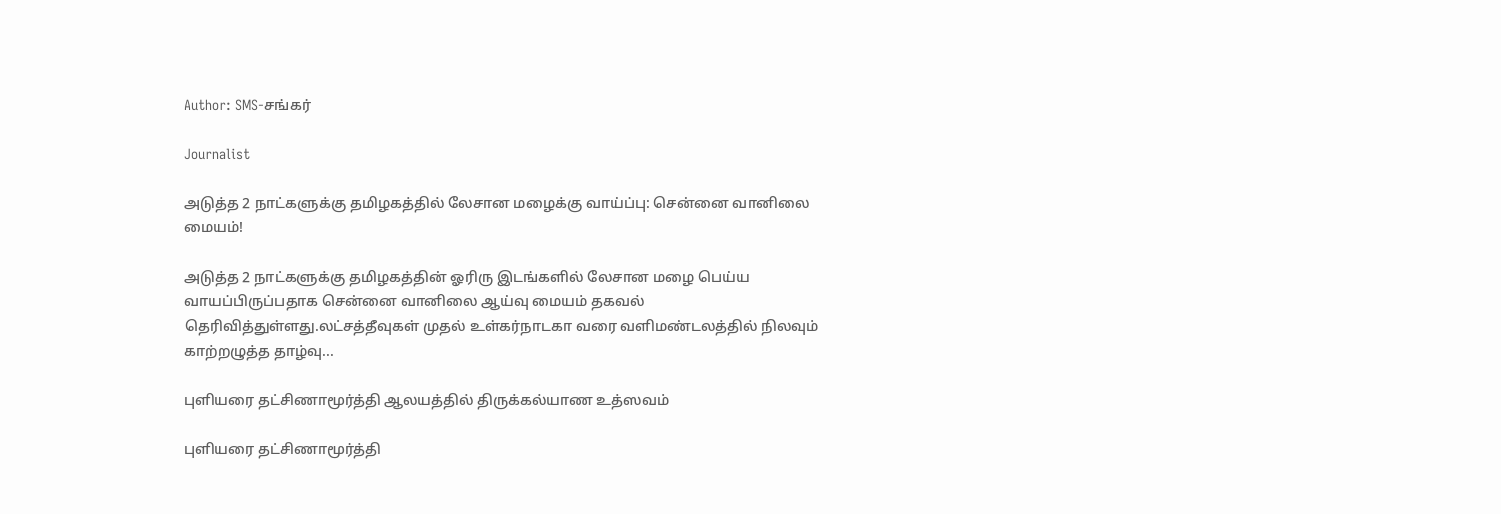Author: SMS-சங்கர்

Journalist

அடுத்த 2 நாட்களுக்கு தமிழகத்தில் லேசான மழைக்கு வாய்ப்பு: சென்னை வானிலை மையம்!

அடுத்த 2 நாட்களுக்கு தமிழகத்தின் ஓரிரு இடங்களில் லேசான மழை பெய்ய வாயப்பிருப்பதாக சென்னை வானிலை ஆய்வு மையம் தகவல் தெரிவித்துள்ளது.லட்சத்தீவுகள் முதல் உள்கர்நாடகா வரை வளிமண்டலத்தில் நிலவும் காற்றழுத்த தாழ்வு...

புளியரை தட்சிணாமூர்த்தி ஆலயத்தில் திருக்கல்யாண உத்ஸவம்

புளியரை தட்சிணாமூர்த்தி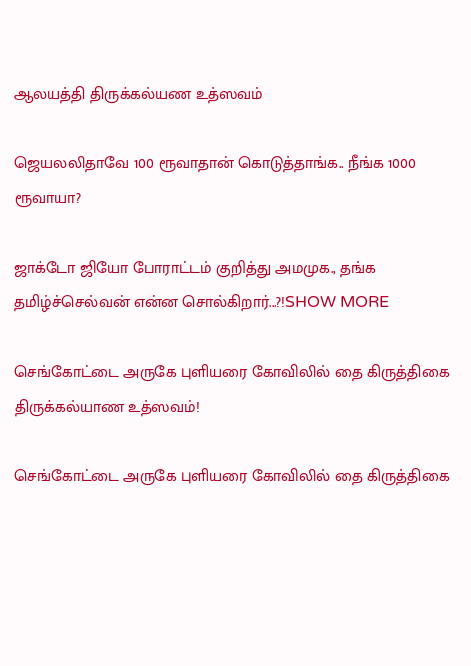ஆலயத்தி திருக்கல்யண உத்ஸவம்

ஜெயலலிதாவே 100 ரூவாதான் கொடுத்தாங்க.. நீங்க 1000 ரூவாயா?

ஜாக்டோ ஜியோ போராட்டம் குறித்து அமமுக., தங்க தமிழ்ச்செல்வன் என்ன சொல்கிறார்...?!SHOW MORE

செங்கோட்டை அருகே புளியரை கோவிலில் தை கிருத்திகை திருக்கல்யாண உத்ஸவம்!

செங்கோட்டை அருகே புளியரை கோவிலில் தை கிருத்திகை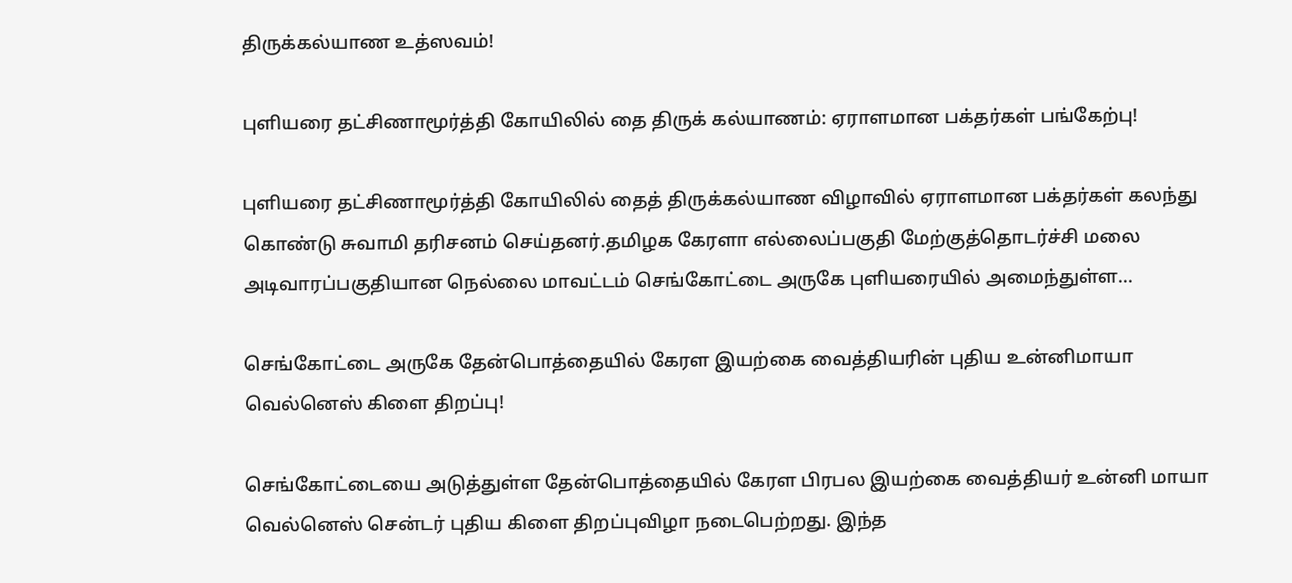திருக்கல்யாண உத்ஸவம்!

புளியரை தட்சிணாமூர்த்தி கோயிலில் தை திருக் கல்யாணம்: ஏராளமான பக்தர்கள் பங்கேற்பு!

புளியரை தட்சிணாமூர்த்தி கோயிலில் தைத் திருக்கல்யாண விழாவில் ஏராளமான பக்தர்கள் கலந்து கொண்டு சுவாமி தரிசனம் செய்தனர்.தமிழக கேரளா எல்லைப்பகுதி மேற்குத்தொடர்ச்சி மலை அடிவாரப்பகுதியான நெல்லை மாவட்டம் செங்கோட்டை அருகே புளியரையில் அமைந்துள்ள...

செங்கோட்டை அருகே தேன்பொத்தையில் கேரள இயற்கை வைத்தியரின் புதிய உன்னிமாயா வெல்னெஸ் கிளை திறப்பு!

செங்கோட்டையை அடுத்துள்ள தேன்பொத்தையில் கேரள பிரபல இயற்கை வைத்தியர் உன்னி மாயா வெல்னெஸ் சென்டர் புதிய கிளை திறப்புவிழா நடைபெற்றது. இந்த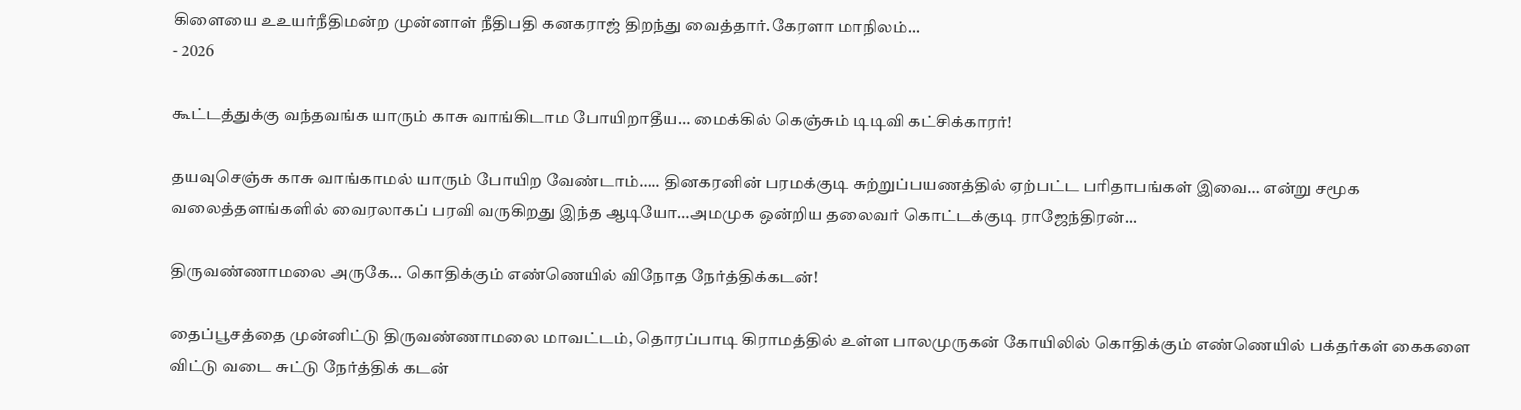கிளையை உஉயர்நீதிமன்ற முன்னாள் நீதிபதி கனகராஜ் திறந்து வைத்தார்.கேரளா மாநிலம்...
- 2026

கூட்டத்துக்கு வந்தவங்க யாரும் காசு வாங்கிடாம போயிறாதீய… மைக்கில் கெஞ்சும் டிடிவி கட்சிக்காரர்!

தயவுசெஞ்சு காசு வாங்காமல் யாரும் போயிற வேண்டாம்….. தினகரனின் பரமக்குடி சுற்றுப்பயணத்தில் ஏற்பட்ட பரிதாபங்கள் இவை… என்று சமூக வலைத்தளங்களில் வைரலாகப் பரவி வருகிறது இந்த ஆடியோ…அமமுக ஒன்றிய தலைவர் கொட்டக்குடி ராஜேந்திரன்...

திருவண்ணாமலை அருகே… கொதிக்கும் எண்ணெயில் விநோத நேர்த்திக்கடன்!

தைப்பூசத்தை முன்னிட்டு திருவண்ணாமலை மாவட்டம், தொரப்பாடி கிராமத்தில் உள்ள பாலமுருகன் கோயிலில் கொதிக்கும் எண்ணெயில் பக்தர்கள் கைகளை விட்டு வடை சுட்டு நேர்த்திக் கடன்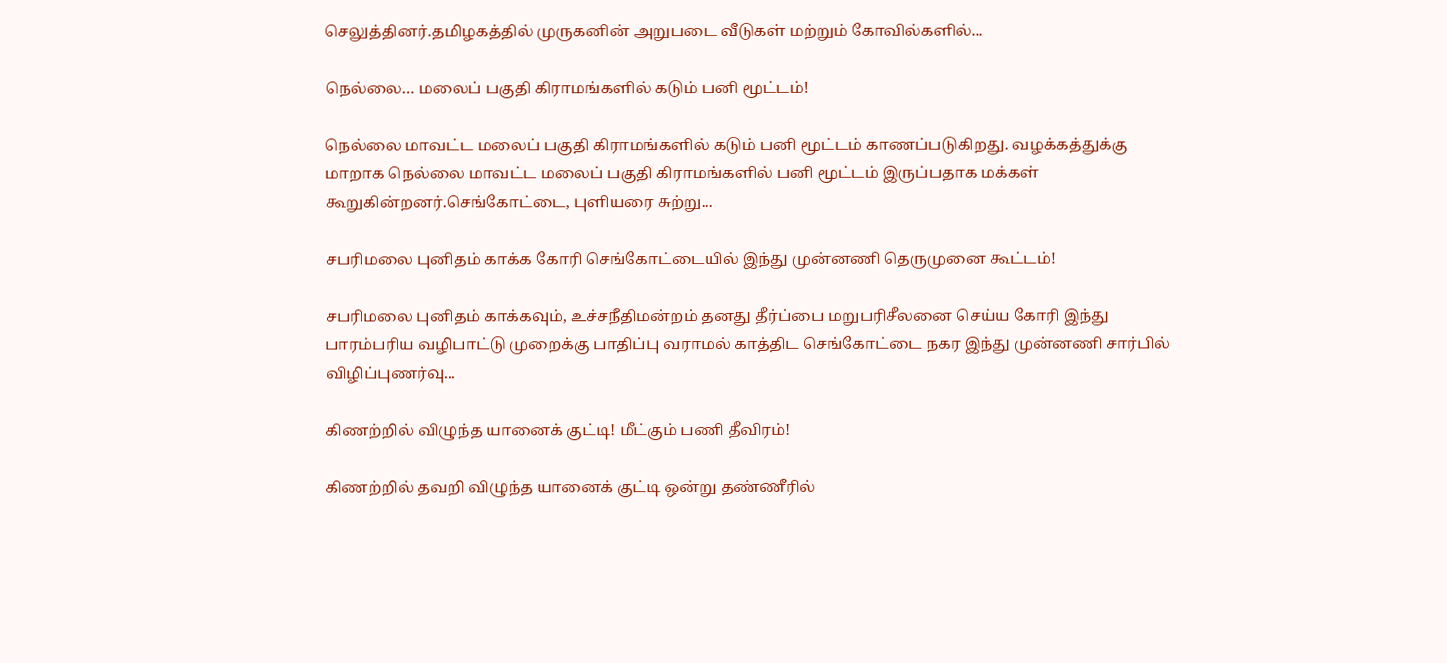செலுத்தினர்.தமிழகத்தில் முருகனின் அறுபடை வீடுகள் மற்றும் கோவில்களில்...

நெல்லை… மலைப் பகுதி கிராமங்களில் கடும் பனி மூட்டம்!

நெல்லை மாவட்ட மலைப் பகுதி கிராமங்களில் கடும் பனி மூட்டம் காணப்படுகிறது. வழக்கத்துக்கு மாறாக நெல்லை மாவட்ட மலைப் பகுதி கிராமங்களில் பனி மூட்டம் இருப்பதாக மக்கள் கூறுகின்றனர்.செங்கோட்டை, புளியரை சுற்று...

சபரிமலை புனிதம் காக்க கோரி செங்கோட்டையில் இந்து முன்னணி தெருமுனை கூட்டம்!

சபரிமலை புனிதம் காக்கவும், உச்சநீதிமன்றம் தனது தீர்ப்பை மறுபரிசீலனை செய்ய கோரி இந்து பாரம்பரிய வழிபாட்டு முறைக்கு பாதிப்பு வராமல் காத்திட செங்கோட்டை நகர இந்து முன்னணி சார்பில் விழிப்புணர்வு...

கிணற்றில் விழுந்த யானைக் குட்டி! மீட்கும் பணி தீவிரம்!

கிணற்றில் தவறி விழுந்த யானைக் குட்டி ஒன்று தண்ணீரில்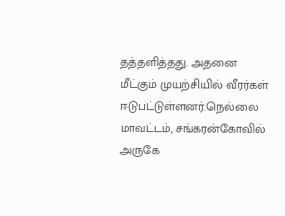தத்தளித்தது. அதனை மீட்கும் முயற்சியில் வீரர்கள் ஈடுபட்டுள்ளனர்.நெல்லை மாவட்டம், சங்கரன்கோவில் அருகே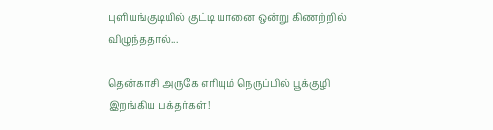புளியங்குடியில் குட்டி யானை ஒன்று கிணற்றில் விழுந்ததால்...

தென்காசி அருகே எரியும் நெருப்பில் பூக்குழி இறங்கிய பக்தர்கள்!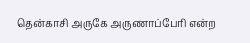தென்காசி அருகே அருணாப்பேரி என்ற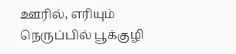ஊரில், எரியும் நெருப்பில் பூக்குழி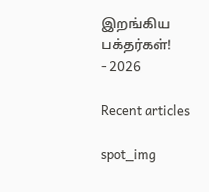இறங்கிய பக்தர்கள்!
- 2026

Recent articles

spot_img